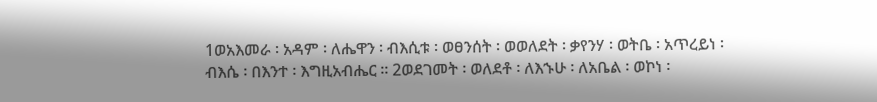1ወአእመራ ፡ አዳም ፡ ለሔዋን ፡ ብእሲቱ ፡ ወፀንሰት ፡ ወወለደት ፡ ቃየንሃ ፡ ወትቤ ፡ አጥረይነ ፡ ብእሴ ፡ በእንተ ፡ እግዚአብሔር ። 2ወደገመት ፡ ወለደቶ ፡ ለእኁሁ ፡ ለአቤል ፡ ወኮነ ፡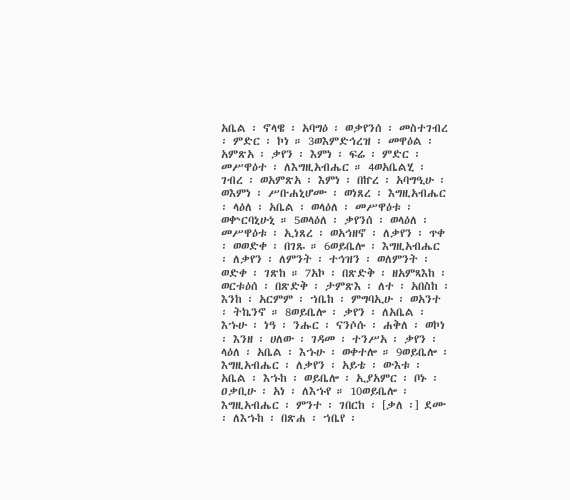አቤል ፡ ኖላዌ ፡ አባግዕ ፡ ወቃየንሰ ፡ መስተገብረ ፡ ምድር ፡ ኮነ ። 3ወእምድኅረዝ ፡ መዋዕል ፡ አምጽአ ፡ ቃየን ፡ እምነ ፡ ፍሬ ፡ ምድር ፡ መሥዋዕተ ፡ ለእግዚአብሔር ። 4ወአቤልሂ ፡ ገብረ ፡ ወአምጽአ ፡ እምነ ፡ በኵረ ፡ አባግዒሁ ፡ ወእምነ ፡ ሥቡሐኒሆሙ ፡ ወነጸረ ፡ እግዚአብሔር ፡ ላዕለ ፡ አቤል ፡ ወላዕለ ፡ መሥዋዕቱ ፡ ወቍርባኒሁኒ ። 5ወላዕለ ፡ ቃየንሰ ፡ ወላዕለ ፡ መሥዋዕቱ ፡ ኢነጸረ ፡ ወአኅዘኖ ፡ ለቃየን ፡ ጥቀ ፡ ወወድቀ ፡ በገጹ ። 6ወይቤሎ ፡ እግዚአብሔር ፡ ለቃየን ፡ ለምንት ፡ ተኅዝን ፡ ወለምንት ፡ ወድቀ ፡ ገጽከ ። 7አኮ ፡ በጽድቅ ፡ ዘአምጻእከ ፡ ወርቱዕሰ ፡ በጽድቅ ፡ ታምጽእ ፡ ለተ ፡ አበስከ ፡ እንከ ፡ አርምም ፡ ኀቤከ ፡ ምግባኢሁ ፡ ወአንተ ፡ ትኬንኖ ። 8ወይቤሎ ፡ ቃየን ፡ ለአቤል ፡ እኁሁ ፡ ነዓ ፡ ንሑር ፡ ናንሶሱ ፡ ሐቅለ ፡ ወኮነ ፡ እንዘ ፡ ሀለው ፡ ገዳመ ፡ ተንሥአ ፡ ቃየን ፡ ላዕለ ፡ አቤል ፡ እኁሁ ፡ ወቀተሎ ። 9ወይቤሎ ፡ እግዚአብሔር ፡ ለቃየን ፡ አይቴ ፡ ውእቱ ፡ አቤል ፡ እኁከ ፡ ወይቤሎ ፡ ኢያአምር ፡ ቦኑ ፡ ዐቃቢሁ ፡ አነ ፡ ለእኁየ ። 10ወይቤሎ ፡ እግዚአብሔር ፡ ምንተ ፡ ገበርከ ፡ [ቃለ ፡] ደሙ ፡ ለእኁከ ፡ በጽሐ ፡ ኀቤየ ፡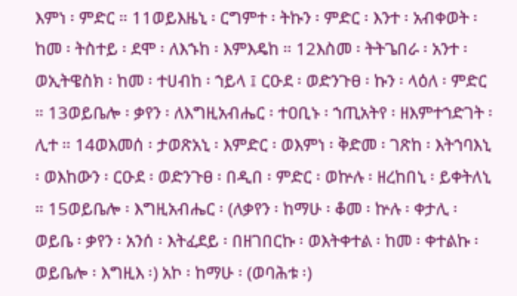እምነ ፡ ምድር ። 11ወይእዜኒ ፡ ርግምተ ፡ ትኩን ፡ ምድር ፡ እንተ ፡ አብቀወት ፡ ከመ ፡ ትስተይ ፡ ደሞ ፡ ለእኁከ ፡ እምእዴከ ። 12እስመ ፡ ትትጌበራ ፡ አንተ ፡ ወኢትዌስክ ፡ ከመ ፡ ተሀብከ ፡ ኀይላ ፤ ርዑደ ፡ ወድንጉፀ ፡ ኩን ፡ ላዕለ ፡ ምድር ። 13ወይቤሎ ፡ ቃየን ፡ ለእግዚአብሔር ፡ ተዐቢኑ ፡ ኀጢአትየ ፡ ዘእምተኀድገት ፡ ሊተ ። 14ወእመሰ ፡ ታወጽአኒ ፡ እምድር ፡ ወእምነ ፡ ቅድመ ፡ ገጽከ ፡ እትኀባእኒ ፡ ወእከውን ፡ ርዑደ ፡ ወድንጉፀ ፡ በዲበ ፡ ምድር ፡ ወኵሉ ፡ ዘረከበኒ ፡ ይቀትለኒ ። 15ወይቤሎ ፡ እግዚአብሔር ፡ (ለቃየን ፡ ከማሁ ፡ ቆመ ፡ ኵሉ ፡ ቀታሊ ፡ ወይቤ ፡ ቃየን ፡ አንሰ ፡ እትፈደይ ፡ በዘገበርኩ ፡ ወእትቀተል ፡ ከመ ፡ ቀተልኩ ፡ ወይቤሎ ፡ እግዚእ ፡) አኮ ፡ ከማሁ ፡ (ወባሕቱ ፡)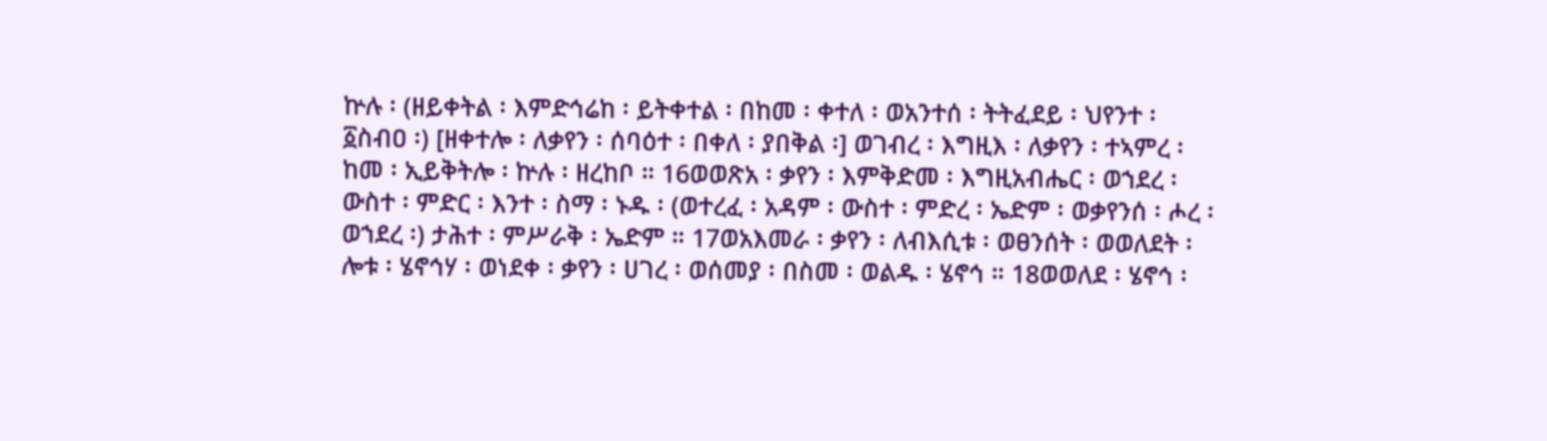ኵሉ ፡ (ዘይቀትል ፡ እምድኅሬከ ፡ ይትቀተል ፡ በከመ ፡ ቀተለ ፡ ወአንተሰ ፡ ትትፈደይ ፡ ህየንተ ፡ ፩ስብዐ ፡) [ዘቀተሎ ፡ ለቃየን ፡ ሰባዕተ ፡ በቀለ ፡ ያበቅል ፡] ወገብረ ፡ እግዚእ ፡ ለቃየን ፡ ተኣምረ ፡ ከመ ፡ ኢይቅትሎ ፡ ኵሉ ፡ ዘረከቦ ። 16ወወጽአ ፡ ቃየን ፡ እምቅድመ ፡ እግዚአብሔር ፡ ወኀደረ ፡ ውስተ ፡ ምድር ፡ እንተ ፡ ስማ ፡ ኑዱ ፡ (ወተረፈ ፡ አዳም ፡ ውስተ ፡ ምድረ ፡ ኤድም ፡ ወቃየንሰ ፡ ሖረ ፡ ወኀደረ ፡) ታሕተ ፡ ምሥራቅ ፡ ኤድም ። 17ወአእመራ ፡ ቃየን ፡ ለብእሲቱ ፡ ወፀንሰት ፡ ወወለደት ፡ ሎቱ ፡ ሄኖኅሃ ፡ ወነደቀ ፡ ቃየን ፡ ሀገረ ፡ ወሰመያ ፡ በስመ ፡ ወልዱ ፡ ሄኖኅ ። 18ወወለደ ፡ ሄኖኅ ፡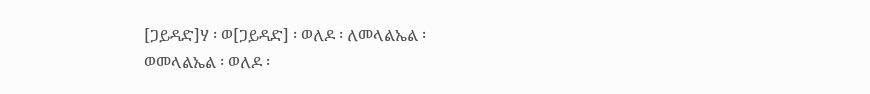[ጋይዳድ]ሃ ፡ ወ[ጋይዳድ] ፡ ወለዶ ፡ ለመላልኤል ፡ ወመላልኤል ፡ ወለዶ ፡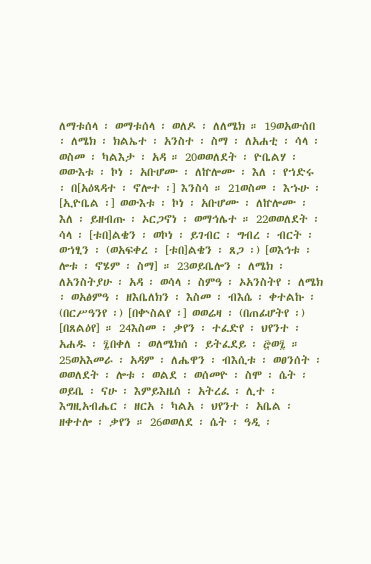ለማቱሰላ ፡ ወማቱሰላ ፡ ወለዶ ፡ ለለሜክ ። 19ወአውሰበ ፡ ለሜክ ፡ ክልኤተ ፡ አንስተ ፡ ስማ ፡ ለአሐቲ ፡ ሳላ ፡ ወስመ ፡ ካልእታ ፡ አዳ ። 20ወወለደት ፡ ዮቤልሃ ፡ ወውእቱ ፡ ኮነ ፡ አቡሆሙ ፡ ለኵሎሙ ፡ እለ ፡ የኀድሩ ፡ በ[አዕጻዳተ ፡ ኖሎተ ፡] እንስሳ ። 21ወስመ ፡ እኁሁ ፡ [ኢዮቤል ፡] ወውእቱ ፡ ኮነ ፡ አቡሆሙ ፡ ለኵሎሙ ፡ እለ ፡ ይዘብጡ ፡ ኦርጋኖነ ፡ ወማኅሌተ ። 22ወወለደት ፡ ሳላ ፡ [ቱበ]ልቄን ፡ ወኮነ ፡ ይገብር ፡ ግብረ ፡ ብርት ፡ ወኀፂን ፡ (ወአፍቀረ ፡ [ቱበ]ልቄን ፡ ጸጋ ፡) [ወእኅቱ ፡ ሎቱ ፡ ኖሄም ፡ ስማ] ። 23ወይቤሎን ፡ ለሜክ ፡ ለአንስትያሁ ፡ አዳ ፡ ወሳላ ፡ ስምዓ ፡ ኦአንስትየ ፡ ለሜክ ፡ ወአፅምዓ ፡ ዘእቤለክን ፡ እስመ ፡ ብእሴ ፡ ቀተልኩ ፡ (በርሥዓንየ ፡) [በቍስልየ ፡] ወወሬዛ ፡ (በጠፊሆትየ ፡) [በጸልዕየ] ። 24እስመ ፡ ቃየን ፡ ተፈድየ ፡ ህየንተ ፡ አሐዱ ፡ ፯በቀለ ፡ ወለሜክሰ ፡ ይትፈደይ ፡ ፸ወ፯ ። 25ወአእመራ ፡ አዳም ፡ ለሔዋን ፡ ብእሲቱ ፡ ወፀንሰት ፡ ወወለደት ፡ ሎቱ ፡ ወልደ ፡ ወሰመዮ ፡ ስሞ ፡ ሴት ፡ ወይቤ ፡ ናሁ ፡ እምይእዜሰ ፡ አትረፈ ፡ ሊተ ፡ እግዚአብሔር ፡ ዘርአ ፡ ካልአ ፡ ህየንተ ፡ አቤል ፡ ዘቀተሎ ፡ ቃየን ። 26ወወለደ ፡ ሴት ፡ ዓዲ ፡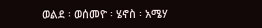ወልደ ፡ ወሰመዮ ፡ ሄኖስ ፡ አሜሃ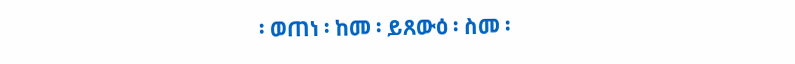፡ ወጠነ ፡ ከመ ፡ ይጸውዕ ፡ ስመ ፡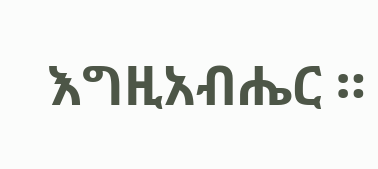እግዚአብሔር ።